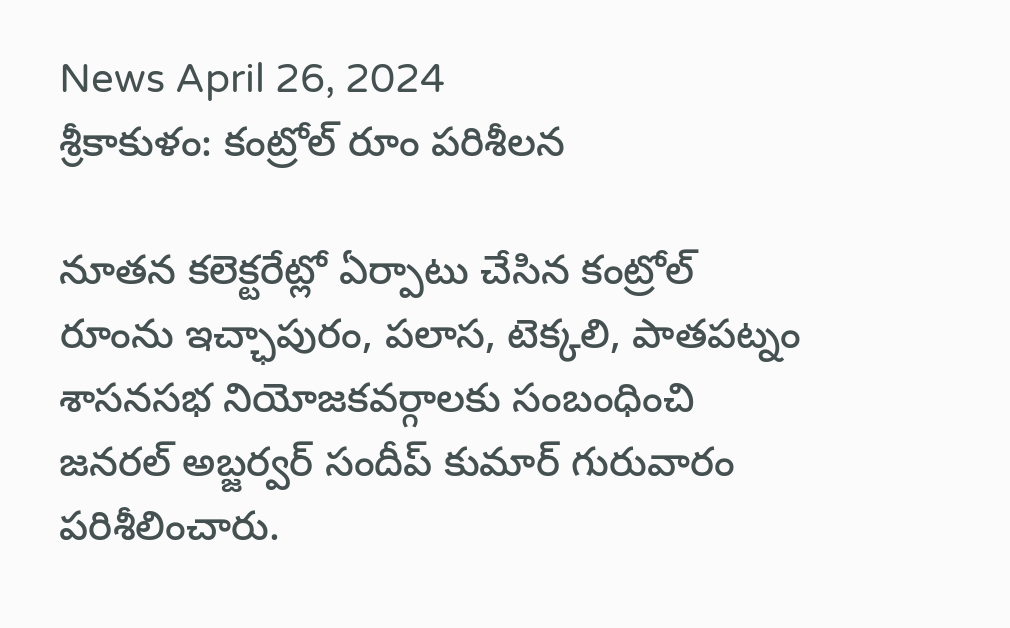News April 26, 2024
శ్రీకాకుళం: కంట్రోల్ రూం పరిశీలన

నూతన కలెక్టరేట్లో ఏర్పాటు చేసిన కంట్రోల్ రూంను ఇచ్ఛాపురం, పలాస, టెక్కలి, పాతపట్నం శాసనసభ నియోజకవర్గాలకు సంబంధించి జనరల్ అబ్జర్వర్ సందీప్ కుమార్ గురువారం పరిశీలించారు.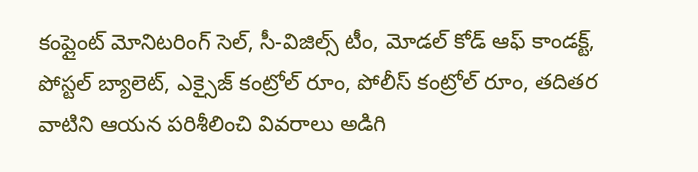కంప్లైంట్ మోనిటరింగ్ సెల్, సీ-విజిల్స్ టీం, మోడల్ కోడ్ ఆఫ్ కాండక్ట్, పోస్టల్ బ్యాలెట్, ఎక్సైజ్ కంట్రోల్ రూం, పోలీస్ కంట్రోల్ రూం, తదితర వాటిని ఆయన పరిశీలించి వివరాలు అడిగి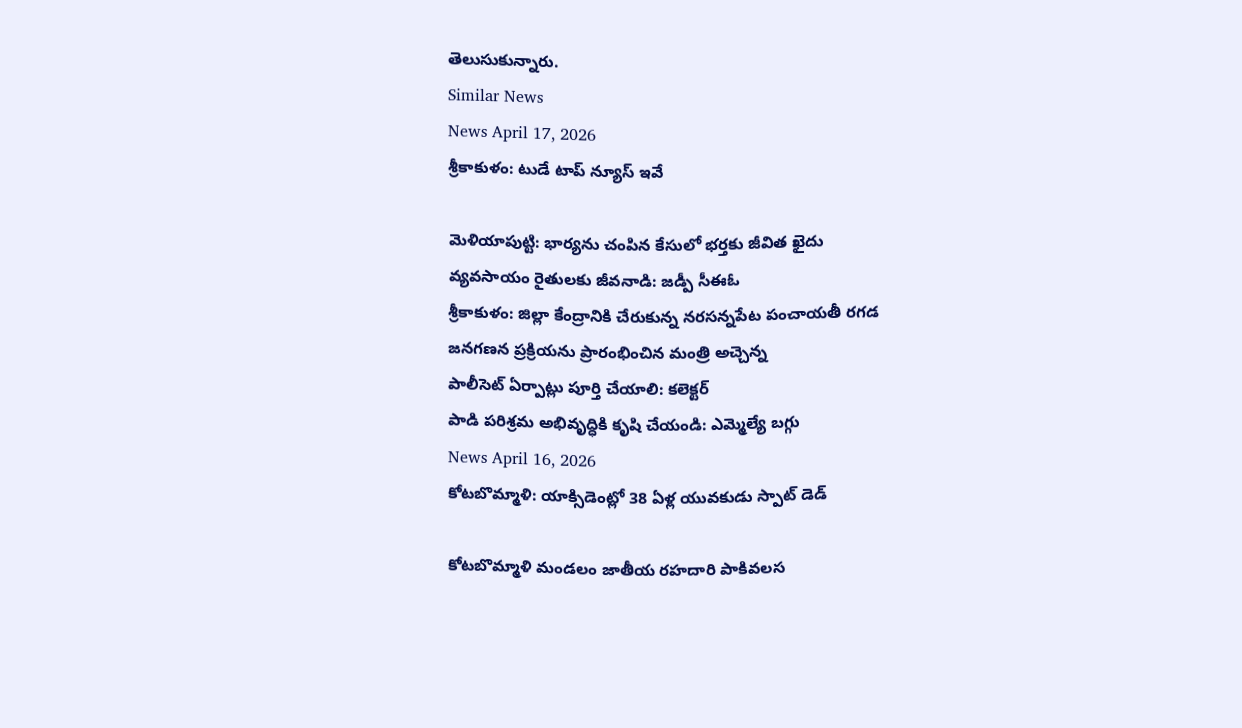తెలుసుకున్నారు.
Similar News
News April 17, 2026
శ్రీకాకుళం: టుడే టాప్ న్యూస్ ఇవే

మెళియాపుట్టి: భార్యను చంపిన కేసులో భర్తకు జీవిత ఖైదు
వ్యవసాయం రైతులకు జీవనాడి: జడ్పీ సీఈఓ
శ్రీకాకుళం: జిల్లా కేంద్రానికి చేరుకున్న నరసన్నపేట పంచాయతీ రగడ
జనగణన ప్రక్రియను ప్రారంభించిన మంత్రి అచ్చెన్న
పాలీసెట్ ఏర్పాట్లు పూర్తి చేయాలి: కలెక్టర్
పాడి పరిశ్రమ అభివృద్ధికి కృషి చేయండి: ఎమ్మెల్యే బగ్గు
News April 16, 2026
కోటబొమ్మాళి: యాక్సిడెంట్లో 38 ఏళ్ల యువకుడు స్పాట్ డెడ్

కోటబొమ్మాళి మండలం జాతీయ రహదారి పాకివలస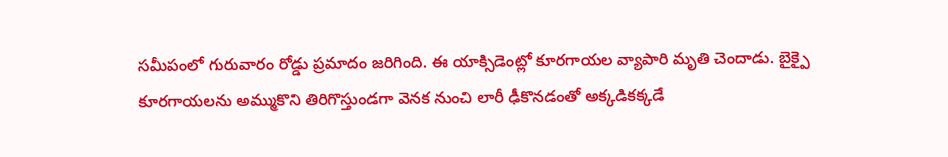సమీపంలో గురువారం రోడ్డు ప్రమాదం జరిగింది. ఈ యాక్సిడెంట్లో కూరగాయల వ్యాపారి మృతి చెందాడు. బైక్పై కూరగాయలను అమ్ముకొని తిరిగొస్తుండగా వెనక నుంచి లారీ ఢీకొనడంతో అక్కడికక్కడే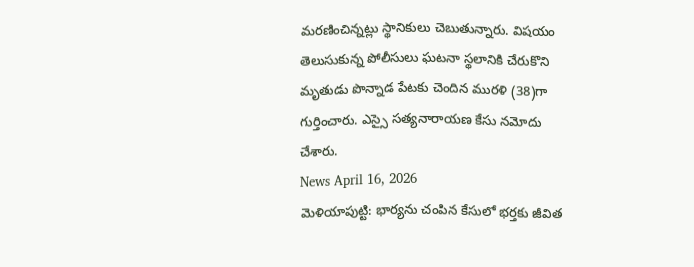మరణించిన్నట్లు స్థానికులు చెబుతున్నారు. విషయం తెలుసుకున్న పోలీసులు ఘటనా స్థలానికి చేరుకొని మృతుడు పొన్నాడ పేటకు చెందిన మురళి (38)గా గుర్తించారు. ఎస్సై సత్యనారాయణ కేసు నమోదు చేశారు.
News April 16, 2026
మెళియాపుట్టి: భార్యను చంపిన కేసులో భర్తకు జీవిత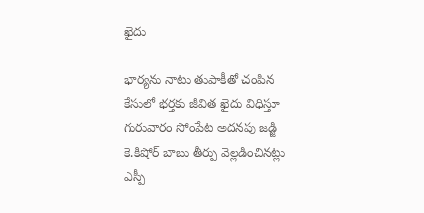ఖైదు

భార్యను నాటు తుపాకీతో చంపిన కేసులో భర్తకు జీవిత ఖైదు విధిస్తూ గురువారం సోంపేట అదనపు జడ్జి కె.కిషోర్ బాబు తీర్పు వెల్లడించినట్లు ఎస్పీ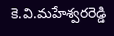కె.వి.మహేశ్వరరెడ్డి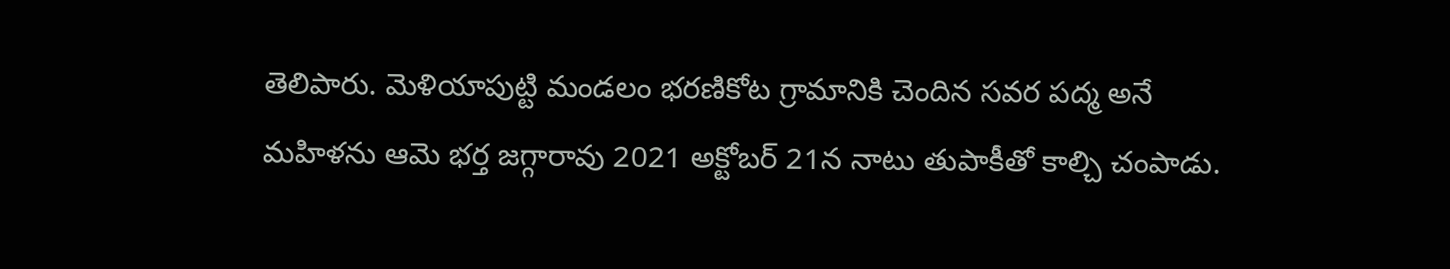తెలిపారు. మెళియాపుట్టి మండలం భరణికోట గ్రామానికి చెందిన సవర పద్మ అనే మహిళను ఆమె భర్త జగ్గారావు 2021 అక్టోబర్ 21న నాటు తుపాకీతో కాల్చి చంపాడు.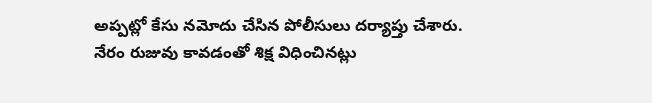అప్పట్లో కేసు నమోదు చేసిన పోలీసులు దర్యాప్తు చేశారు. నేరం రుజువు కావడంతో శిక్ష విధించినట్లు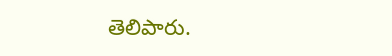తెలిపారు.